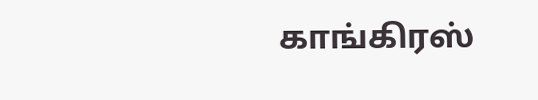காங்கிரஸ்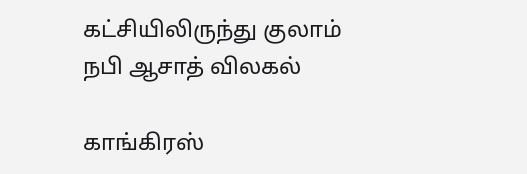கட்சியிலிருந்து குலாம் நபி ஆசாத் விலகல்

காங்கிரஸ்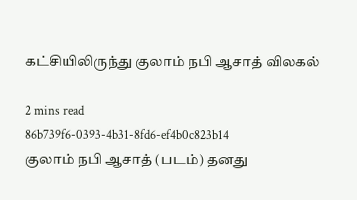கட்சியிலிருந்து குலாம் நபி ஆசாத் விலகல்

2 mins read
86b739f6-0393-4b31-8fd6-ef4b0c823b14
குலாம் நபி ஆசாத் (படம்) தனது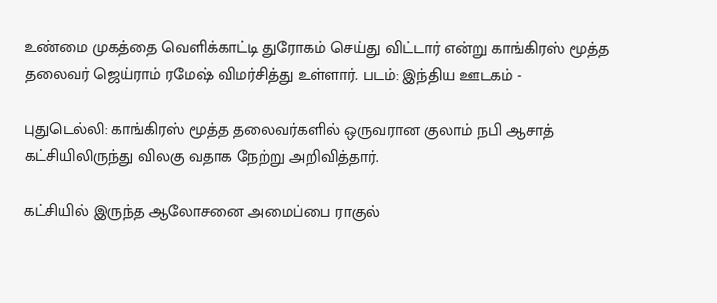உண்மை முகத்தை வெளிக்காட்டி துரோகம் செய்து விட்டார் என்று காங்கிரஸ் மூத்த தலைவர் ஜெய்ராம் ரமேஷ் விமர்சித்து உள்ளார். படம்: இந்திய ஊடகம் -

புதுடெல்லி: காங்கிரஸ் மூத்த தலைவர்களில் ஒருவரான குலாம் நபி ஆசாத் கட்சியிலிருந்து விலகு வதாக நேற்று அறிவித்தார்.

கட்சியில் இருந்த ஆலோசனை அமைப்பை ராகுல்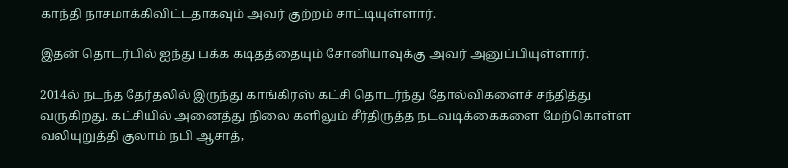காந்தி நாசமாக்கிவிட்டதாகவும் அவர் குற்றம் சாட்டியுள்ளார்.

இதன் தொடர்பில் ஐந்து பக்க கடிதத்தையும் சோனியாவுக்கு அவர் அனுப்பியுள்ளார்.

2014ல் நடந்த தேர்தலில் இருந்து காங்கிரஸ் கட்சி தொடர்ந்து தோல்விகளைச் சந்தித்து வருகிறது. கட்சியில் அனைத்து நிலை களிலும் சீர்திருத்த நடவடிக்கைகளை மேற்கொள்ள வலியுறுத்தி குலாம் நபி ஆசாத்,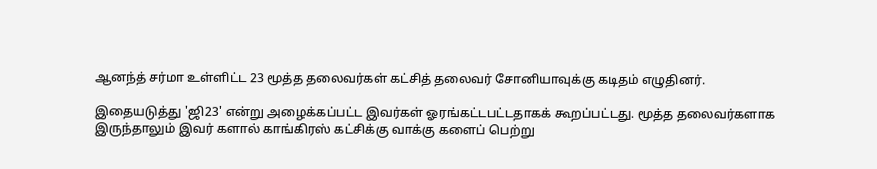ஆனந்த் சர்மா உள்ளிட்ட 23 மூத்த தலைவர்கள் கட்சித் தலைவர் சோனியாவுக்கு கடிதம் எழுதினர்.

இதையடுத்து 'ஜி23' என்று அழைக்கப்பட்ட இவர்கள் ஓரங்கட்டபட்டதாகக் கூறப்பட்டது. மூத்த தலைவர்களாக இருந்தாலும் இவர் களால் காங்கிரஸ் கட்சிக்கு வாக்கு களைப் பெற்று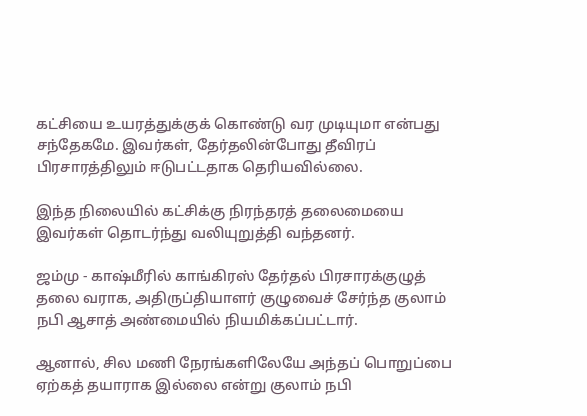கட்சியை உயரத்துக்குக் கொண்டு வர முடியுமா என்பது சந்தேகமே. இவர்கள், தேர்தலின்போது தீவிரப் பிரசாரத்திலும் ஈடுபட்டதாக தெரியவில்லை.

இந்த நிலையில் கட்சிக்கு நிரந்தரத் தலைமையை இவர்கள் தொடர்ந்து வலியுறுத்தி வந்தனர்.

ஜம்மு - காஷ்மீரில் காங்கிரஸ் தேர்தல் பிரசாரக்குழுத் தலை வராக, அதிருப்தியாளர் குழுவைச் சேர்ந்த குலாம் நபி ஆசாத் அண்மையில் நியமிக்கப்பட்டார்.

ஆனால், சில மணி நேரங்களிலேயே அந்தப் பொறுப்பை ஏற்கத் தயாராக இல்லை என்று குலாம் நபி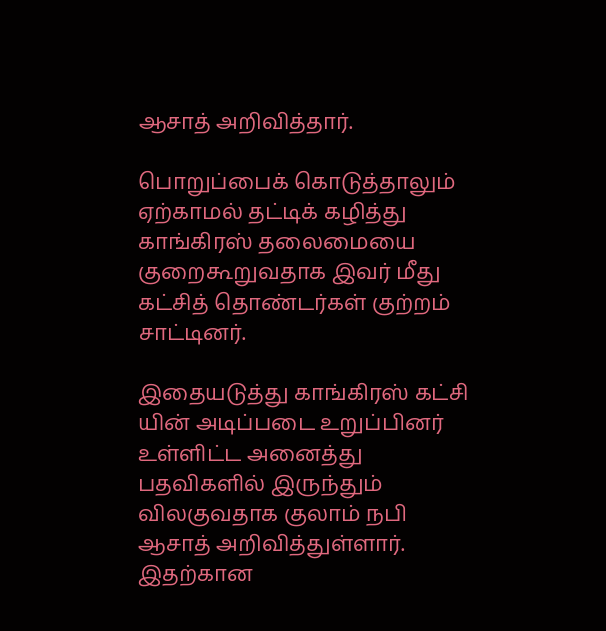ஆசாத் அறிவித்தார்.

பொறுப்பைக் கொடுத்தாலும் ஏற்காமல் தட்டிக் கழித்து காங்கிரஸ் தலைமையை குறைகூறுவதாக இவர் மீது கட்சித் தொண்டர்கள் குற்றம் சாட்டினர்.

இதையடுத்து காங்கிரஸ் கட்சி யின் அடிப்படை உறுப்பினர் உள்ளிட்ட அனைத்து பதவிகளில் இருந்தும் விலகுவதாக குலாம் நபி ஆசாத் அறிவித்துள்ளார். இதற்கான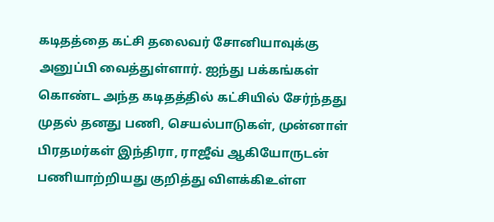கடிதத்தை கட்சி தலைவர் சோனியாவுக்கு அனுப்பி வைத்துள்ளார். ஐந்து பக்கங்கள் கொண்ட அந்த கடிதத்தில் கட்சியில் சேர்ந்தது முதல் தனது பணி, செயல்பாடுகள், முன்னாள் பிரதமர்கள் இந்திரா, ராஜீவ் ஆகியோருடன் பணியாற்றியது குறித்து விளக்கிஉள்ள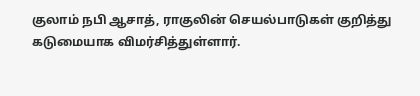குலாம் நபி ஆசாத், ராகுலின் செயல்பாடுகள் குறித்து கடுமையாக விமர்சித்துள்ளார்.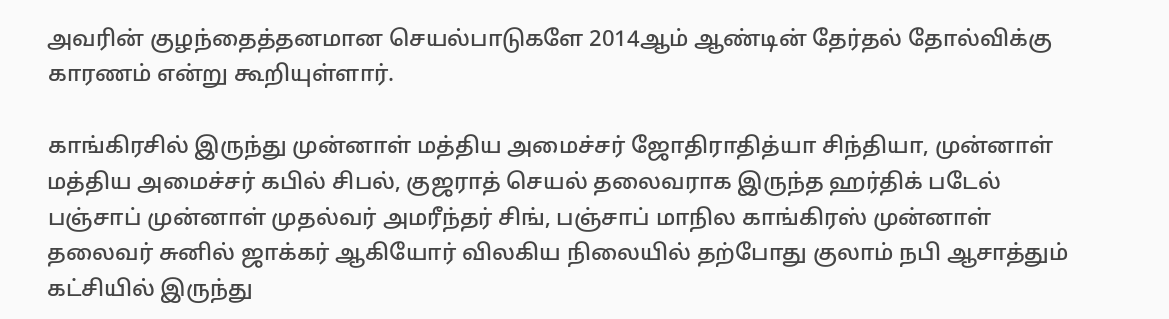அவரின் குழந்தைத்தனமான செயல்பாடுகளே 2014ஆம் ஆண்டின் தேர்தல் தோல்விக்கு காரணம் என்று கூறியுள்ளார்.

காங்கிரசில் இருந்து முன்னாள் மத்திய அமைச்சர் ஜோதிராதித்யா சிந்தியா, முன்னாள் மத்திய அமைச்சர் கபில் சிபல், குஜராத் செயல் தலைவராக இருந்த ஹர்திக் படேல் பஞ்சாப் முன்னாள் முதல்வர் அமரீந்தர் சிங், பஞ்சாப் மாநில காங்கிரஸ் முன்னாள் தலைவர் சுனில் ஜாக்கர் ஆகியோர் விலகிய நிலையில் தற்போது குலாம் நபி ஆசாத்தும் கட்சியில் இருந்து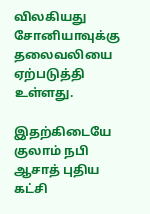விலகியது சோனியாவுக்கு தலைவலியை ஏற்படுத்தி உள்ளது.

இதற்கிடையே குலாம் நபி ஆசாத் புதிய கட்சி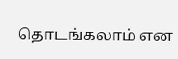தொடங்கலாம் என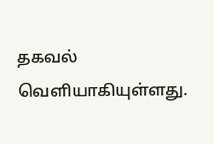தகவல் வெளியாகியுள்ளது.